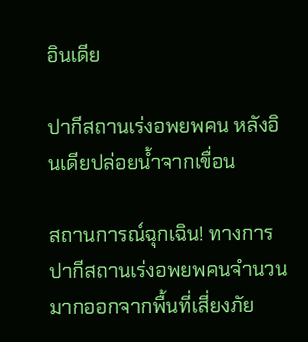อินเดีย

ปากีสถานเร่งอพยพคน หลังอินเดียปล่อยน้ำจากเขื่อน

สถานการณ์ฉุกเฉิน! ทางการปากีสถานเร่งอพยพคนจำนวนมากออกจากพื้นที่เสี่ยงภัย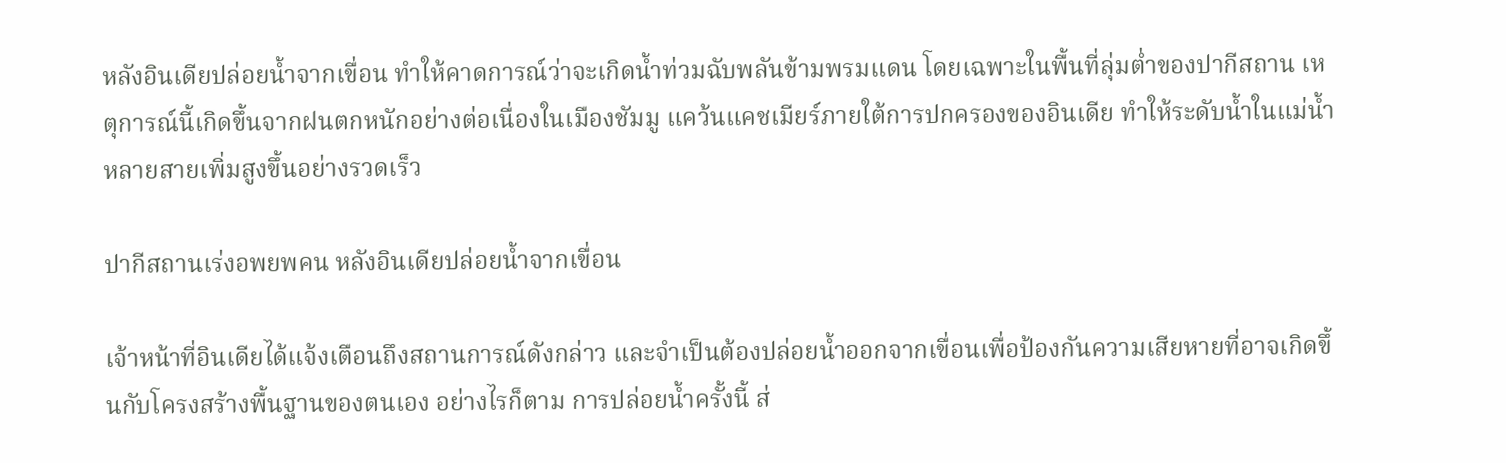หลังอินเดียปล่อยน้ำจากเขื่อน ทำให้คาดการณ์ว่าจะเกิดน้ำท่วมฉับพลันข้ามพรมแดน โดยเฉพาะในพื้นที่ลุ่มต่ำของปากีสถาน เหตุการณ์นี้เกิดขึ้นจากฝนตกหนักอย่างต่อเนื่องในเมืองชัมมู แคว้นแคชเมียร์ภายใต้การปกครองของอินเดีย ทำให้ระดับน้ำในแม่น้ำหลายสายเพิ่มสูงขึ้นอย่างรวดเร็ว

ปากีสถานเร่งอพยพคน หลังอินเดียปล่อยน้ำจากเขื่อน

เจ้าหน้าที่อินเดียได้แจ้งเตือนถึงสถานการณ์ดังกล่าว และจำเป็นต้องปล่อยน้ำออกจากเขื่อนเพื่อป้องกันความเสียหายที่อาจเกิดขึ้นกับโครงสร้างพื้นฐานของตนเอง อย่างไรก็ตาม การปล่อยน้ำครั้งนี้ ส่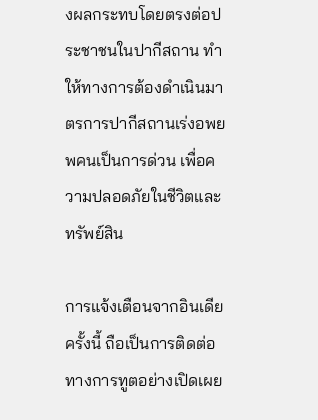งผลกระทบโดยตรงต่อประชาชนในปากีสถาน ทำให้ทางการต้องดำเนินมาตรการปากีสถานเร่งอพยพคนเป็นการด่วน เพื่อความปลอดภัยในชีวิตและทรัพย์สิน

การแจ้งเตือนจากอินเดียครั้งนี้ ถือเป็นการติดต่อทางการทูตอย่างเปิดเผย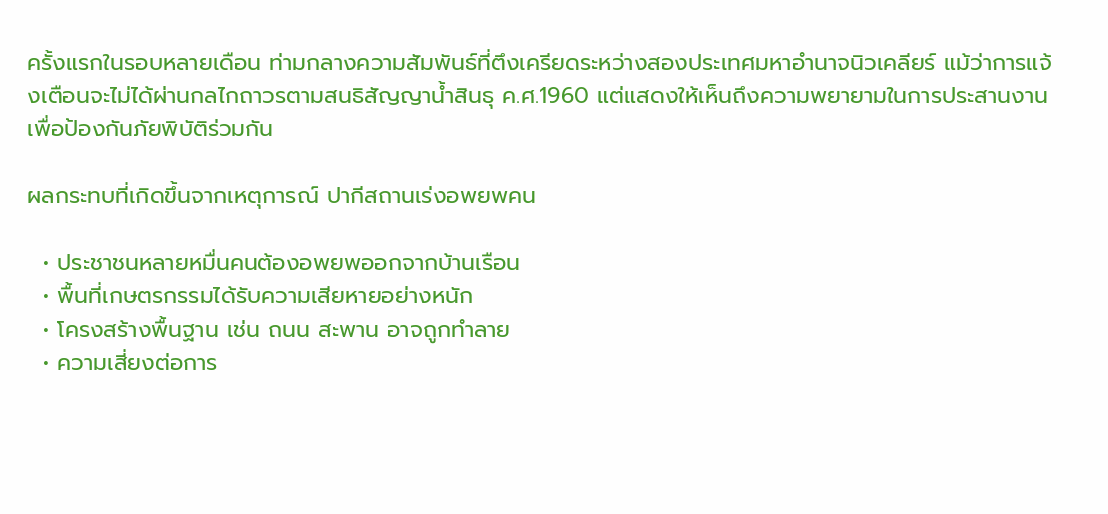ครั้งแรกในรอบหลายเดือน ท่ามกลางความสัมพันธ์ที่ตึงเครียดระหว่างสองประเทศมหาอำนาจนิวเคลียร์ แม้ว่าการแจ้งเตือนจะไม่ได้ผ่านกลไกถาวรตามสนธิสัญญาน้ำสินธุ ค.ศ.1960 แต่แสดงให้เห็นถึงความพยายามในการประสานงานเพื่อป้องกันภัยพิบัติร่วมกัน

ผลกระทบที่เกิดขึ้นจากเหตุการณ์ ปากีสถานเร่งอพยพคน

  • ประชาชนหลายหมื่นคนต้องอพยพออกจากบ้านเรือน
  • พื้นที่เกษตรกรรมได้รับความเสียหายอย่างหนัก
  • โครงสร้างพื้นฐาน เช่น ถนน สะพาน อาจถูกทำลาย
  • ความเสี่ยงต่อการ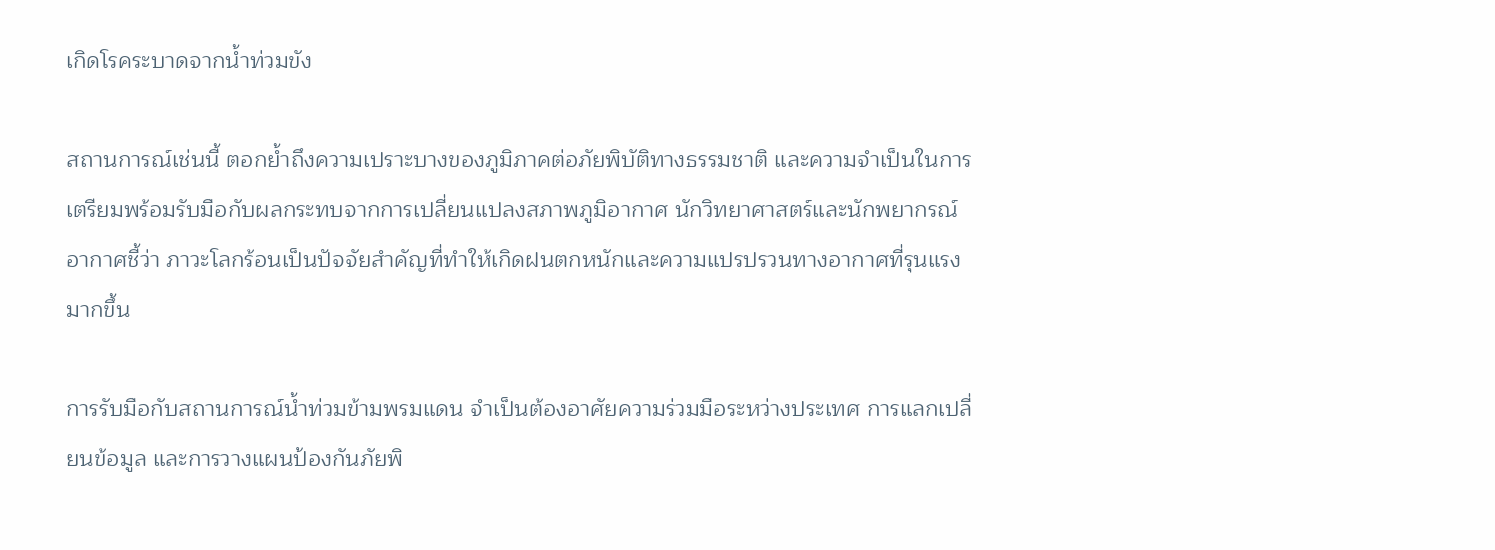เกิดโรคระบาดจากน้ำท่วมขัง

สถานการณ์เช่นนี้ ตอกย้ำถึงความเปราะบางของภูมิภาคต่อภัยพิบัติทางธรรมชาติ และความจำเป็นในการเตรียมพร้อมรับมือกับผลกระทบจากการเปลี่ยนแปลงสภาพภูมิอากาศ นักวิทยาศาสตร์และนักพยากรณ์อากาศชี้ว่า ภาวะโลกร้อนเป็นปัจจัยสำคัญที่ทำให้เกิดฝนตกหนักและความแปรปรวนทางอากาศที่รุนแรงมากขึ้น

การรับมือกับสถานการณ์น้ำท่วมข้ามพรมแดน จำเป็นต้องอาศัยความร่วมมือระหว่างประเทศ การแลกเปลี่ยนข้อมูล และการวางแผนป้องกันภัยพิ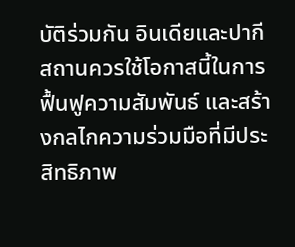บัติร่วมกัน อินเดียและปากีสถานควรใช้โอกาสนี้ในการฟื้นฟูความสัมพันธ์ และสร้างกลไกความร่วมมือที่มีประสิทธิภาพ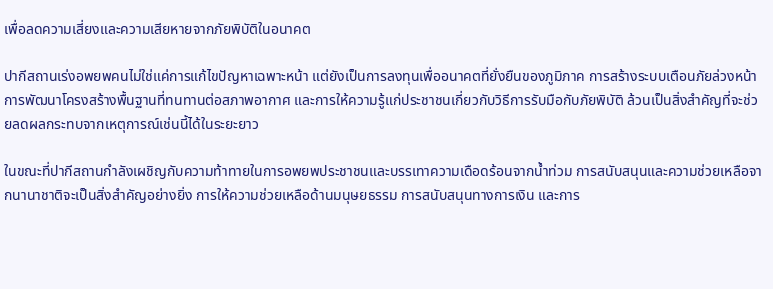เพื่อลดความเสี่ยงและความเสียหายจากภัยพิบัติในอนาคต

ปากีสถานเร่งอพยพคนไม่ใช่แค่การแก้ไขปัญหาเฉพาะหน้า แต่ยังเป็นการลงทุนเพื่ออนาคตที่ยั่งยืนของภูมิภาค การสร้างระบบเตือนภัยล่วงหน้า การพัฒนาโครงสร้างพื้นฐานที่ทนทานต่อสภาพอากาศ และการให้ความรู้แก่ประชาชนเกี่ยวกับวิธีการรับมือกับภัยพิบัติ ล้วนเป็นสิ่งสำคัญที่จะช่วยลดผลกระทบจากเหตุการณ์เช่นนี้ได้ในระยะยาว

ในขณะที่ปากีสถานกำลังเผชิญกับความท้าทายในการอพยพประชาชนและบรรเทาความเดือดร้อนจากน้ำท่วม การสนับสนุนและความช่วยเหลือจากนานาชาติจะเป็นสิ่งสำคัญอย่างยิ่ง การให้ความช่วยเหลือด้านมนุษยธรรม การสนับสนุนทางการเงิน และการ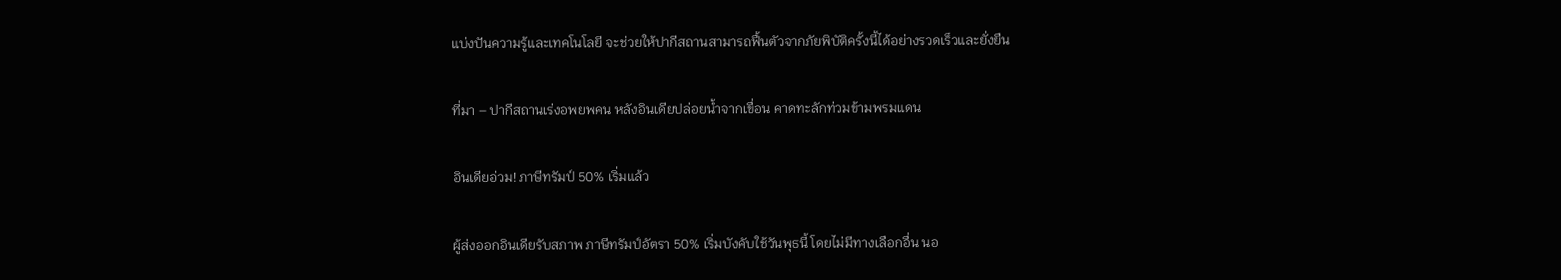แบ่งปันความรู้และเทคโนโลยี จะช่วยให้ปากีสถานสามารถฟื้นตัวจากภัยพิบัติครั้งนี้ได้อย่างรวดเร็วและยั่งยืน

ที่มา – ปากีสถานเร่งอพยพคน หลังอินเดียปล่อยน้ำจากเขื่อน คาดทะลักท่วมข้ามพรมแดน

อินเดียอ่วม! ภาษีทรัมป์ 50% เริ่มแล้ว

ผู้ส่งออกอินเดียรับสภาพ ภาษีทรัมป์อัตรา 50% เริ่มบังคับใช้วันพุธนี้ โดยไม่มีทางเลือกอื่น นอ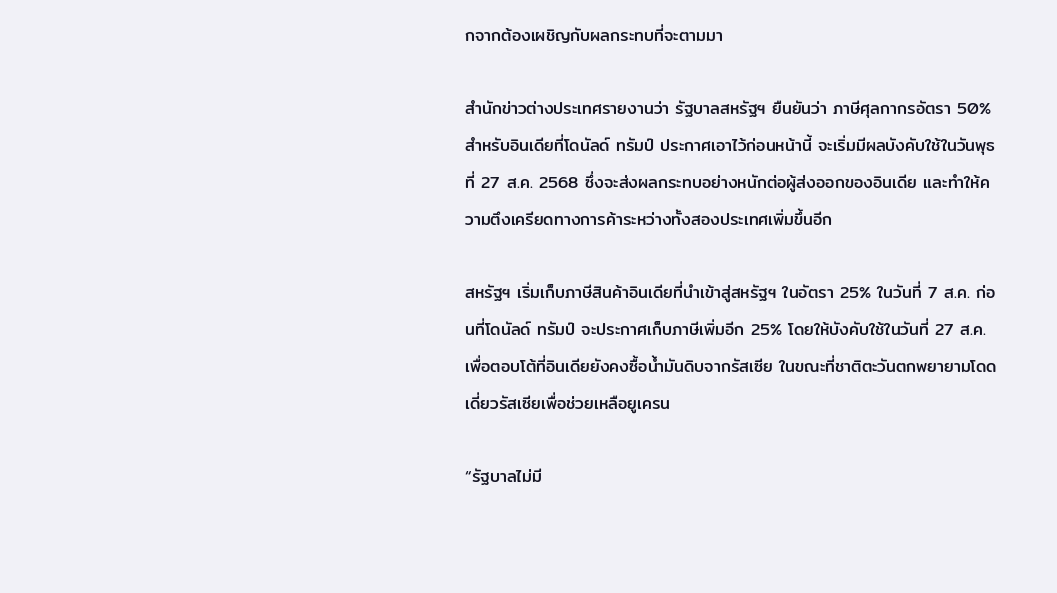กจากต้องเผชิญกับผลกระทบที่จะตามมา

สำนักข่าวต่างประเทศรายงานว่า รัฐบาลสหรัฐฯ ยืนยันว่า ภาษีศุลกากรอัตรา 50% สำหรับอินเดียที่โดนัลด์ ทรัมป์ ประกาศเอาไว้ก่อนหน้านี้ จะเริ่มมีผลบังคับใช้ในวันพุธที่ 27 ส.ค. 2568 ซึ่งจะส่งผลกระทบอย่างหนักต่อผู้ส่งออกของอินเดีย และทำให้ความตึงเครียดทางการค้าระหว่างทั้งสองประเทศเพิ่มขึ้นอีก

สหรัฐฯ เริ่มเก็บภาษีสินค้าอินเดียที่นำเข้าสู่สหรัฐฯ ในอัตรา 25% ในวันที่ 7 ส.ค. ก่อนที่โดนัลด์ ทรัมป์ จะประกาศเก็บภาษีเพิ่มอีก 25% โดยให้บังคับใช้ในวันที่ 27 ส.ค. เพื่อตอบโต้ที่อินเดียยังคงซื้อน้ำมันดิบจากรัสเซีย ในขณะที่ชาติตะวันตกพยายามโดดเดี่ยวรัสเซียเพื่อช่วยเหลือยูเครน

“รัฐบาลไม่มี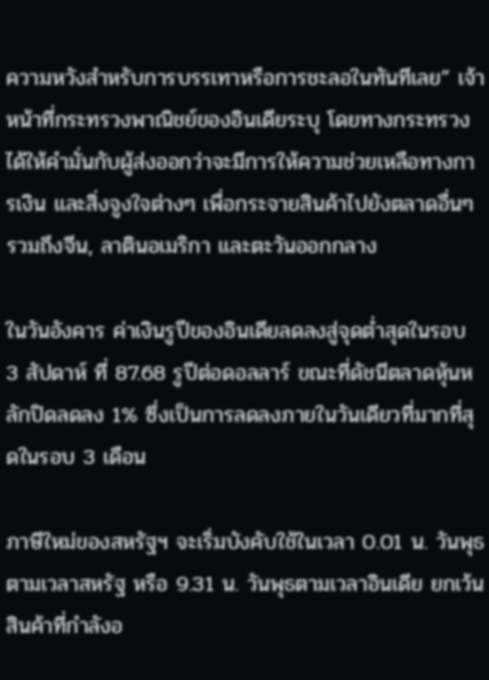ความหวังสำหรับการบรรเทาหรือการชะลอในทันทีเลย” เจ้าหน้าที่กระทรวงพาณิชย์ของอินเดียระบุ โดยทางกระทรวงได้ให้คำมั่นกับผู้ส่งออกว่าจะมีการให้ความช่วยเหลือทางการเงิน และสิ่งจูงใจต่างๆ เพื่อกระจายสินค้าไปยังตลาดอื่นๆ รวมถึงจีน, ลาตินอเมริกา และตะวันออกกลาง

ในวันอังคาร ค่าเงินรูปีของอินเดียลดลงสู่จุดต่ำสุดในรอบ 3 สัปดาห์ ที่ 87.68 รูปีต่อดอลลาร์ ขณะที่ดัชนีตลาดหุ้นหลักปิดลดลง 1% ซึ่งเป็นการลดลงภายในวันเดียวที่มากที่สุดในรอบ 3 เดือน

ภาษีใหม่ของสหรัฐฯ จะเริ่มบังคับใช้ในเวลา 0.01 น. วันพุธตามเวลาสหรัฐ หรือ 9.31 น. วันพุธตามเวลาอินเดีย ยกเว้นสินค้าที่กำลังอ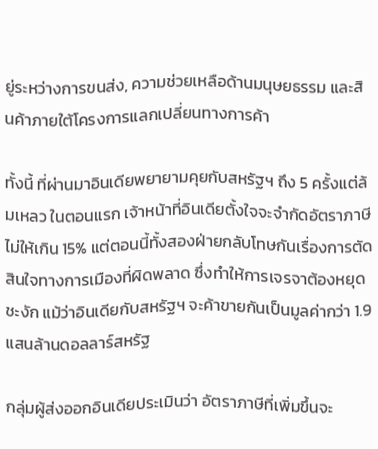ยู่ระหว่างการขนส่ง, ความช่วยเหลือด้านมนุษยธรรม และสินค้าภายใต้โครงการแลกเปลี่ยนทางการค้า

ทั้งนี้ ที่ผ่านมาอินเดียพยายามคุยกับสหรัฐฯ ถึง 5 ครั้งแต่ล้มเหลว ในตอนแรก เจ้าหน้าที่อินเดียตั้งใจจะจำกัดอัตราภาษีไม่ให้เกิน 15% แต่ตอนนี้ทั้งสองฝ่ายกลับโทษกันเรื่องการตัดสินใจทางการเมืองที่ผิดพลาด ซึ่งทำให้การเจรจาต้องหยุดชะงัก แม้ว่าอินเดียกับสหรัฐฯ จะค้าขายกันเป็นมูลค่ากว่า 1.9 แสนล้านดอลลาร์สหรัฐ

กลุ่มผู้ส่งออกอินเดียประเมินว่า อัตราภาษีที่เพิ่มขึ้นจะ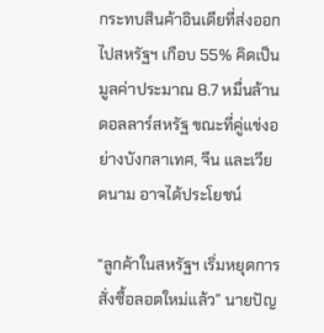กระทบสินค้าอินเดียที่ส่งออกไปสหรัฐฯ เกือบ 55% คิดเป็นมูลค่าประมาณ 8.7 หมื่นล้านดอลลาร์สหรัฐ ขณะที่คู่แข่งอย่างบังกลาเทศ, จีน และเวียดนาม อาจได้ประโยชน์

“ลูกค้าในสหรัฐฯ เริ่มหยุดการสั่งซื้อลอตใหม่แล้ว” นายปัญ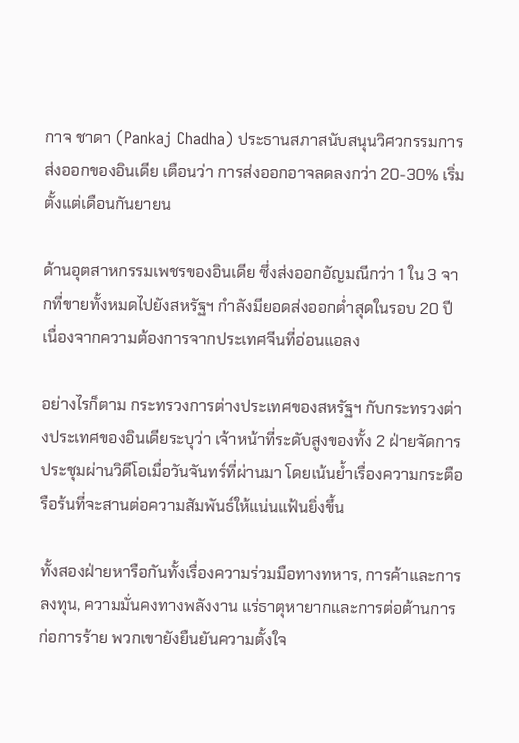กาจ ชาดา (Pankaj Chadha) ประธานสภาสนับสนุนวิศวกรรมการส่งออกของอินเดีย เตือนว่า การส่งออกอาจลดลงกว่า 20-30% เริ่มตั้งแต่เดือนกันยายน

ด้านอุตสาหกรรมเพชรของอินเดีย ซึ่งส่งออกอัญมณีกว่า 1 ใน 3 จากที่ขายทั้งหมดไปยังสหรัฐฯ กำลังมียอดส่งออกต่ำสุดในรอบ 20 ปี เนื่องจากความต้องการจากประเทศจีนที่อ่อนแอลง

อย่างไรก็ตาม กระทรวงการต่างประเทศของสหรัฐฯ กับกระทรวงต่างประเทศของอินเดียระบุว่า เจ้าหน้าที่ระดับสูงของทั้ง 2 ฝ่ายจัดการประชุมผ่านวิดีโอเมื่อวันจันทร์ที่ผ่านมา โดยเน้นย้ำเรื่องความกระตือรือร้นที่จะสานต่อความสัมพันธ์ให้แน่นแฟ้นยิ่งขึ้น

ทั้งสองฝ่ายหารือกันทั้งเรื่องความร่วมมือทางทหาร, การค้าและการลงทุน, ความมั่นคงทางพลังงาน แร่ธาตุหายากและการต่อต้านการก่อการร้าย พวกเขายังยืนยันความตั้งใจ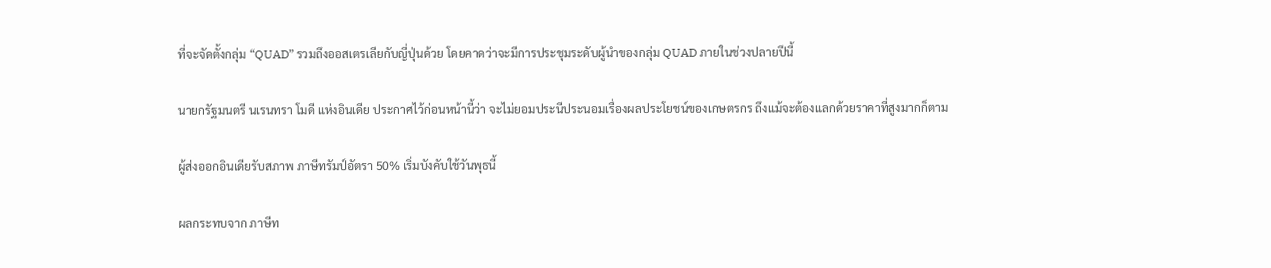ที่จะจัดตั้งกลุ่ม “QUAD” รวมถึงออสเตรเลียกับญี่ปุ่นด้วย โดยคาดว่าจะมีการประชุมระดับผู้นำของกลุ่ม QUAD ภายในช่วงปลายปีนี้

นายกรัฐมนตรี นเรนทรา โมดี แห่งอินเดีย ประกาศไว้ก่อนหน้านี้ว่า จะไม่ยอมประนีประนอมเรื่องผลประโยชน์ของเกษตรกร ถึงแม้จะต้องแลกด้วยราคาที่สูงมากก็ตาม

ผู้ส่งออกอินเดียรับสภาพ ภาษีทรัมป์อัตรา 50% เริ่มบังคับใช้วันพุธนี้

ผลกระทบจาก ภาษีท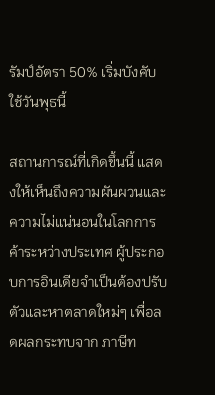รัมป์อัตรา 50% เริ่มบังคับใช้วันพุธนี้

สถานการณ์ที่เกิดขึ้นนี้ แสดงให้เห็นถึงความผันผวนและความไม่แน่นอนในโลกการค้าระหว่างประเทศ ผู้ประกอบการอินเดียจำเป็นต้องปรับตัวและหาตลาดใหม่ๆ เพื่อลดผลกระทบจาก ภาษีท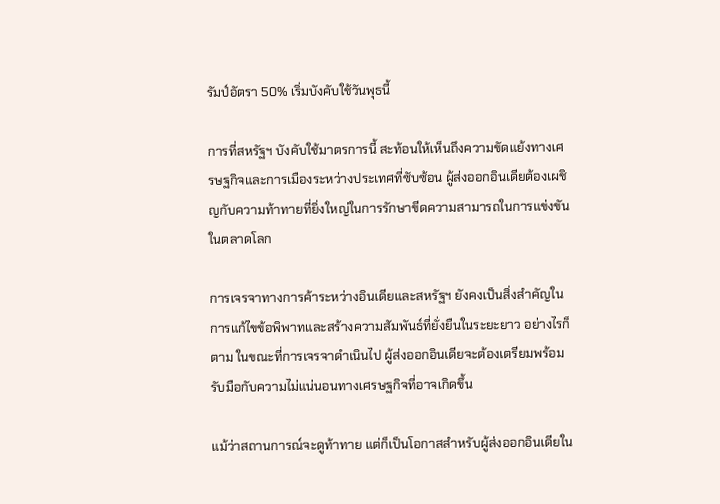รัมป์อัตรา 50% เริ่มบังคับใช้วันพุธนี้

การที่สหรัฐฯ บังคับใช้มาตรการนี้ สะท้อนให้เห็นถึงความขัดแย้งทางเศรษฐกิจและการเมืองระหว่างประเทศที่ซับซ้อน ผู้ส่งออกอินเดียต้องเผชิญกับความท้าทายที่ยิ่งใหญ่ในการรักษาขีดความสามารถในการแข่งขันในตลาดโลก

การเจรจาทางการค้าระหว่างอินเดียและสหรัฐฯ ยังคงเป็นสิ่งสำคัญในการแก้ไขข้อพิพาทและสร้างความสัมพันธ์ที่ยั่งยืนในระยะยาว อย่างไรก็ตาม ในขณะที่การเจรจาดำเนินไป ผู้ส่งออกอินเดียจะต้องเตรียมพร้อมรับมือกับความไม่แน่นอนทางเศรษฐกิจที่อาจเกิดขึ้น

แม้ว่าสถานการณ์จะดูท้าทาย แต่ก็เป็นโอกาสสำหรับผู้ส่งออกอินเดียใน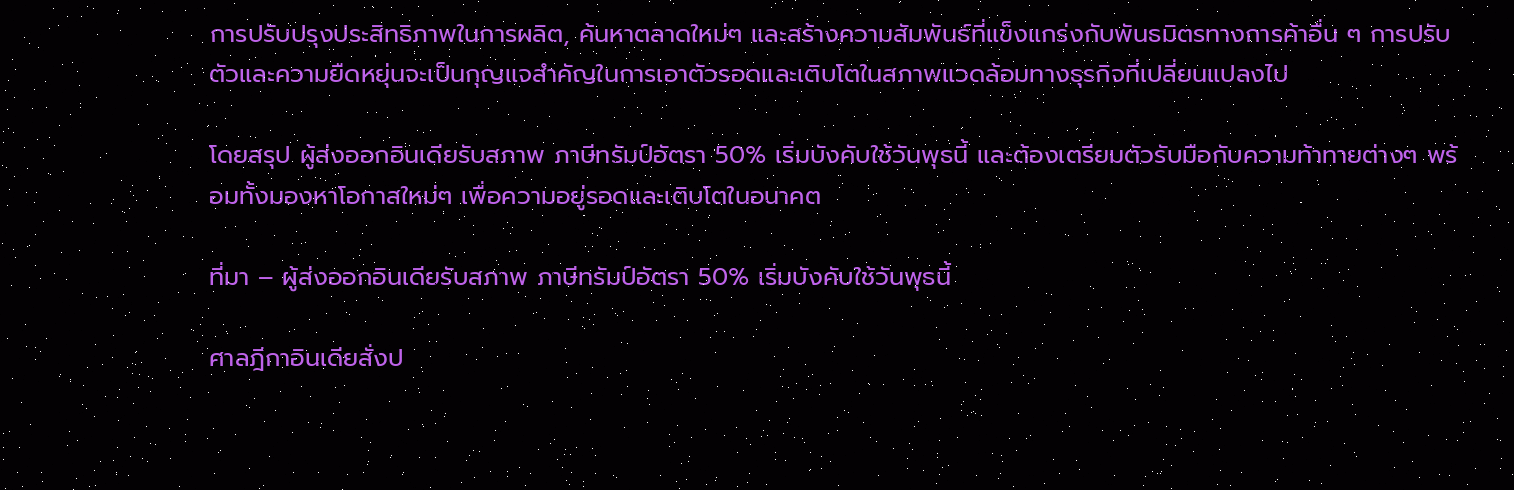การปรับปรุงประสิทธิภาพในการผลิต, ค้นหาตลาดใหม่ๆ และสร้างความสัมพันธ์ที่แข็งแกร่งกับพันธมิตรทางการค้าอื่น ๆ การปรับตัวและความยืดหยุ่นจะเป็นกุญแจสำคัญในการเอาตัวรอดและเติบโตในสภาพแวดล้อมทางธุรกิจที่เปลี่ยนแปลงไป

โดยสรุป ผู้ส่งออกอินเดียรับสภาพ ภาษีทรัมป์อัตรา 50% เริ่มบังคับใช้วันพุธนี้ และต้องเตรียมตัวรับมือกับความท้าทายต่างๆ พร้อมทั้งมองหาโอกาสใหม่ๆ เพื่อความอยู่รอดและเติบโตในอนาคต

ที่มา – ผู้ส่งออกอินเดียรับสภาพ ภาษีทรัมป์อัตรา 50% เริ่มบังคับใช้วันพุธนี้

ศาลฎีกาอินเดียสั่งป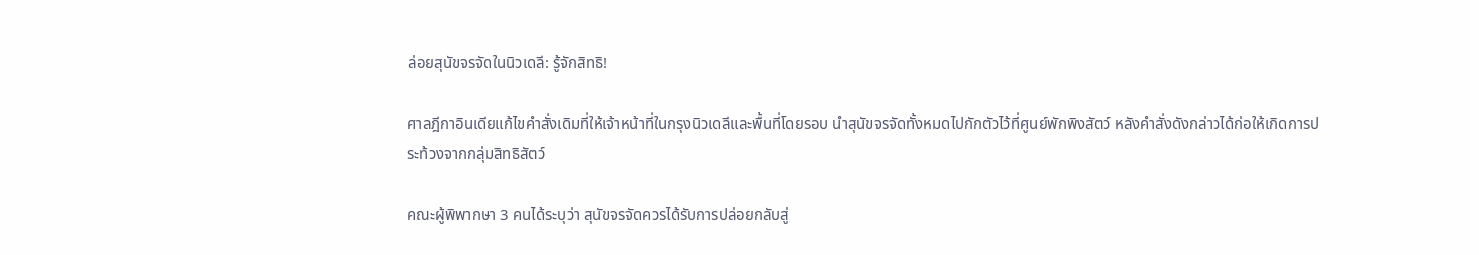ล่อยสุนัขจรจัดในนิวเดลี: รู้จักสิทธิ!

ศาลฎีกาอินเดียแก้ไขคำสั่งเดิมที่ให้เจ้าหน้าที่ในกรุงนิวเดลีและพื้นที่โดยรอบ นำสุนัขจรจัดทั้งหมดไปกักตัวไว้ที่ศูนย์พักพิงสัตว์ หลังคำสั่งดังกล่าวได้ก่อให้เกิดการประท้วงจากกลุ่มสิทธิสัตว์

คณะผู้พิพากษา 3 คนได้ระบุว่า สุนัขจรจัดควรได้รับการปล่อยกลับสู่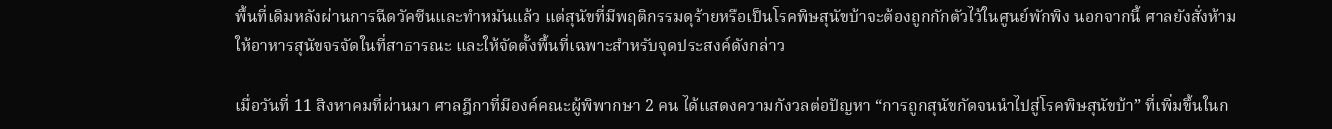พื้นที่เดิมหลังผ่านการฉีดวัคซีนและทำหมันแล้ว แต่สุนัขที่มีพฤติกรรมดุร้ายหรือเป็นโรคพิษสุนัขบ้าจะต้องถูกกักตัวไว้ในศูนย์พักพิง นอกจากนี้ ศาลยังสั่งห้ามให้อาหารสุนัขจรจัดในที่สาธารณะ และให้จัดตั้งพื้นที่เฉพาะสำหรับจุดประสงค์ดังกล่าว

เมื่อวันที่ 11 สิงหาคมที่ผ่านมา ศาลฎีกาที่มีองค์คณะผู้พิพากษา 2 คน ได้แสดงความกังวลต่อปัญหา “การถูกสุนัขกัดจนนำไปสู่โรคพิษสุนัขบ้า” ที่เพิ่มขึ้นในก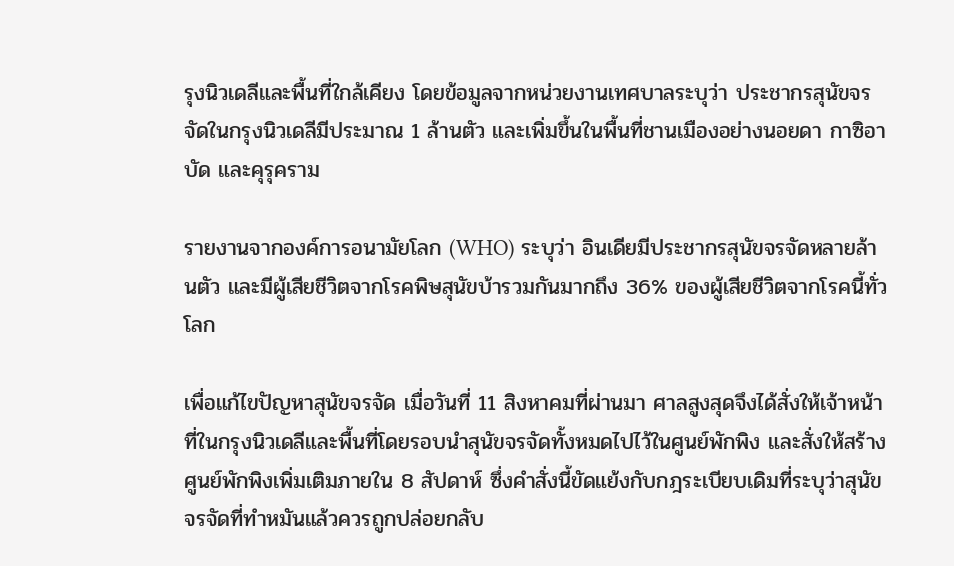รุงนิวเดลีและพื้นที่ใกล้เคียง โดยข้อมูลจากหน่วยงานเทศบาลระบุว่า ประชากรสุนัขจรจัดในกรุงนิวเดลีมีประมาณ 1 ล้านตัว และเพิ่มขึ้นในพื้นที่ชานเมืองอย่างนอยดา กาซิอาบัด และคุรุคราม

รายงานจากองค์การอนามัยโลก (WHO) ระบุว่า อินเดียมีประชากรสุนัขจรจัดหลายล้านตัว และมีผู้เสียชีวิตจากโรคพิษสุนัขบ้ารวมกันมากถึง 36% ของผู้เสียชีวิตจากโรคนี้ทั่วโลก

เพื่อแก้ไขปัญหาสุนัขจรจัด เมื่อวันที่ 11 สิงหาคมที่ผ่านมา ศาลสูงสุดจึงได้สั่งให้เจ้าหน้าที่ในกรุงนิวเดลีและพื้นที่โดยรอบนำสุนัขจรจัดทั้งหมดไปไว้ในศูนย์พักพิง และสั่งให้สร้างศูนย์พักพิงเพิ่มเติมภายใน 8 สัปดาห์ ซึ่งคำสั่งนี้ขัดแย้งกับกฎระเบียบเดิมที่ระบุว่าสุนัขจรจัดที่ทำหมันแล้วควรถูกปล่อยกลับ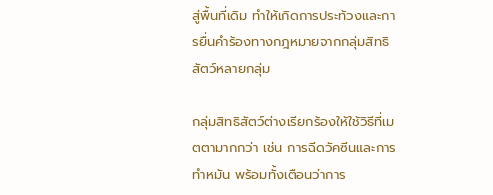สู่พื้นที่เดิม ทำให้เกิดการประท้วงและการยื่นคำร้องทางกฎหมายจากกลุ่มสิทธิสัตว์หลายกลุ่ม

กลุ่มสิทธิสัตว์ต่างเรียกร้องให้ใช้วิธีที่เมตตามากกว่า เช่น การฉีดวัคซีนและการทำหมัน พร้อมทั้งเตือนว่าการ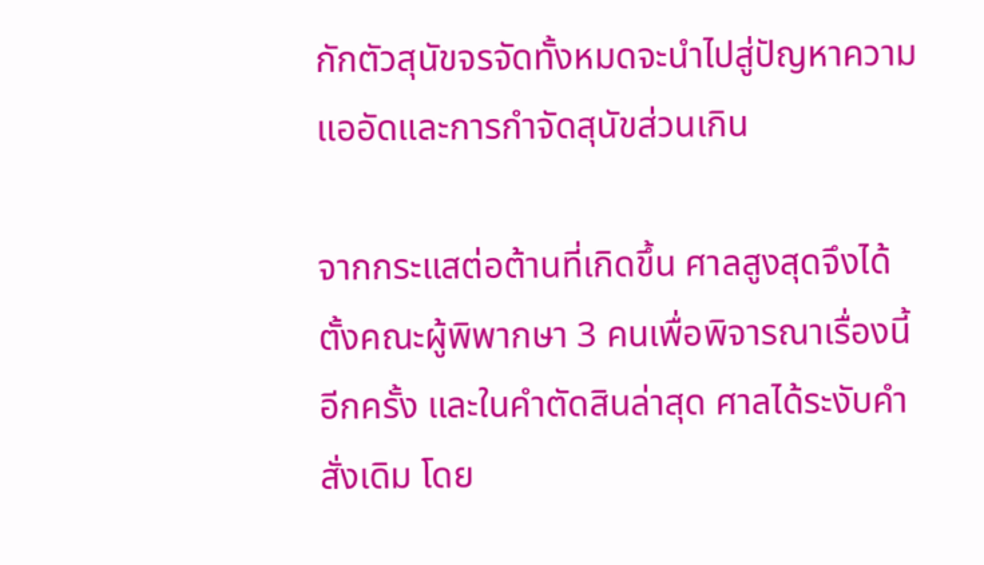กักตัวสุนัขจรจัดทั้งหมดจะนำไปสู่ปัญหาความแออัดและการกำจัดสุนัขส่วนเกิน

จากกระแสต่อต้านที่เกิดขึ้น ศาลสูงสุดจึงได้ตั้งคณะผู้พิพากษา 3 คนเพื่อพิจารณาเรื่องนี้อีกครั้ง และในคำตัดสินล่าสุด ศาลได้ระงับคำสั่งเดิม โดย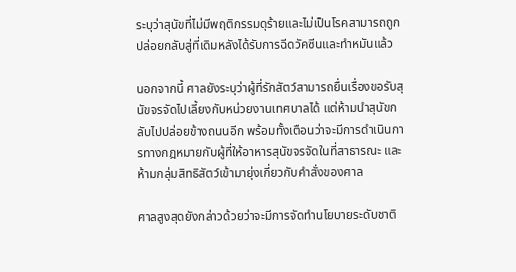ระบุว่าสุนัขที่ไม่มีพฤติกรรมดุร้ายและไม่เป็นโรคสามารถถูกปล่อยกลับสู่ที่เดิมหลังได้รับการฉีดวัคซีนและทำหมันแล้ว

นอกจากนี้ ศาลยังระบุว่าผู้ที่รักสัตว์สามารถยื่นเรื่องขอรับสุนัขจรจัดไปเลี้ยงกับหน่วยงานเทศบาลได้ แต่ห้ามนำสุนัขกลับไปปล่อยข้างถนนอีก พร้อมทั้งเตือนว่าจะมีการดำเนินการทางกฎหมายกับผู้ที่ให้อาหารสุนัขจรจัดในที่สาธารณะ และห้ามกลุ่มสิทธิสัตว์เข้ามายุ่งเกี่ยวกับคำสั่งของศาล

ศาลสูงสุดยังกล่าวด้วยว่าจะมีการจัดทำนโยบายระดับชาติ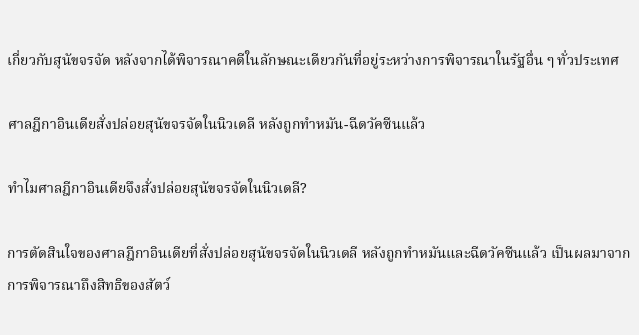เกี่ยวกับสุนัขจรจัด หลังจากได้พิจารณาคดีในลักษณะเดียวกันที่อยู่ระหว่างการพิจารณาในรัฐอื่น ๆ ทั่วประเทศ

ศาลฎีกาอินเดียสั่งปล่อยสุนัขจรจัดในนิวเดลี หลังถูกทำหมัน-ฉีดวัคซีนแล้ว

ทำไมศาลฎีกาอินเดียจึงสั่งปล่อยสุนัขจรจัดในนิวเดลี?

การตัดสินใจของศาลฎีกาอินเดียที่สั่งปล่อยสุนัขจรจัดในนิวเดลี หลังถูกทำหมันและฉีดวัคซีนแล้ว เป็นผลมาจากการพิจารณาถึงสิทธิของสัตว์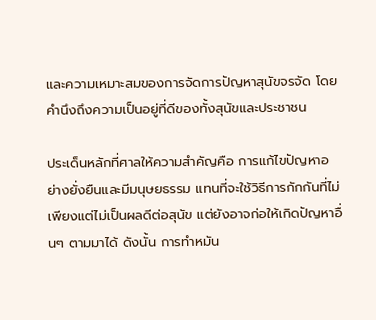และความเหมาะสมของการจัดการปัญหาสุนัขจรจัด โดยคำนึงถึงความเป็นอยู่ที่ดีของทั้งสุนัขและประชาชน

ประเด็นหลักที่ศาลให้ความสำคัญคือ การแก้ไขปัญหาอย่างยั่งยืนและมีมนุษยธรรม แทนที่จะใช้วิธีการกักกันที่ไม่เพียงแต่ไม่เป็นผลดีต่อสุนัข แต่ยังอาจก่อให้เกิดปัญหาอื่นๆ ตามมาได้ ดังนั้น การทำหมัน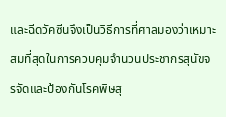และฉีดวัคซีนจึงเป็นวิธีการที่ศาลมองว่าเหมาะสมที่สุดในการควบคุมจำนวนประชากรสุนัขจรจัดและป้องกันโรคพิษสุ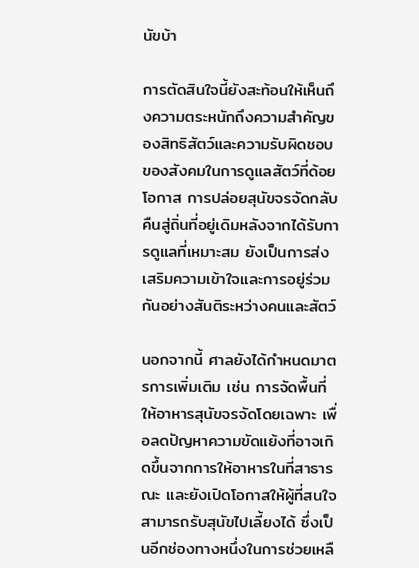นัขบ้า

การตัดสินใจนี้ยังสะท้อนให้เห็นถึงความตระหนักถึงความสำคัญของสิทธิสัตว์และความรับผิดชอบของสังคมในการดูแลสัตว์ที่ด้อยโอกาส การปล่อยสุนัขจรจัดกลับคืนสู่ถิ่นที่อยู่เดิมหลังจากได้รับการดูแลที่เหมาะสม ยังเป็นการส่งเสริมความเข้าใจและการอยู่ร่วมกันอย่างสันติระหว่างคนและสัตว์

นอกจากนี้ ศาลยังได้กำหนดมาตรการเพิ่มเติม เช่น การจัดพื้นที่ให้อาหารสุนัขจรจัดโดยเฉพาะ เพื่อลดปัญหาความขัดแย้งที่อาจเกิดขึ้นจากการให้อาหารในที่สาธารณะ และยังเปิดโอกาสให้ผู้ที่สนใจสามารถรับสุนัขไปเลี้ยงได้ ซึ่งเป็นอีกช่องทางหนึ่งในการช่วยเหลื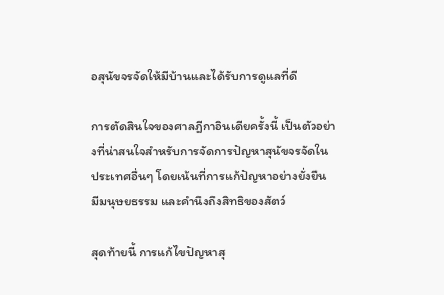อสุนัขจรจัดให้มีบ้านและได้รับการดูแลที่ดี

การตัดสินใจของศาลฎีกาอินเดียครั้งนี้ เป็นตัวอย่างที่น่าสนใจสำหรับการจัดการปัญหาสุนัขจรจัดในประเทศอื่นๆ โดยเน้นที่การแก้ปัญหาอย่างยั่งยืน มีมนุษยธรรม และคำนึงถึงสิทธิของสัตว์

สุดท้ายนี้ การแก้ไขปัญหาสุ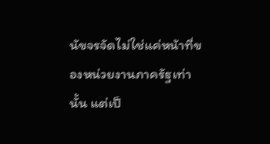นัขจรจัดไม่ใช่แค่หน้าที่ของหน่วยงานภาครัฐเท่านั้น แต่เป็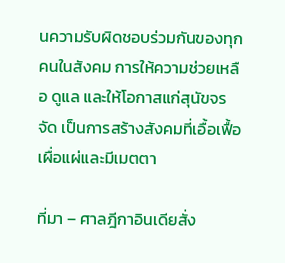นความรับผิดชอบร่วมกันของทุกคนในสังคม การให้ความช่วยเหลือ ดูแล และให้โอกาสแก่สุนัขจรจัด เป็นการสร้างสังคมที่เอื้อเฟื้อเผื่อแผ่และมีเมตตา

ที่มา – ศาลฎีกาอินเดียสั่ง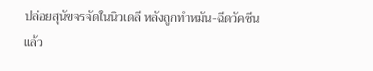ปล่อยสุนัขจรจัดในนิวเดลี หลังถูกทำหมัน-ฉีดวัคซีนแล้ว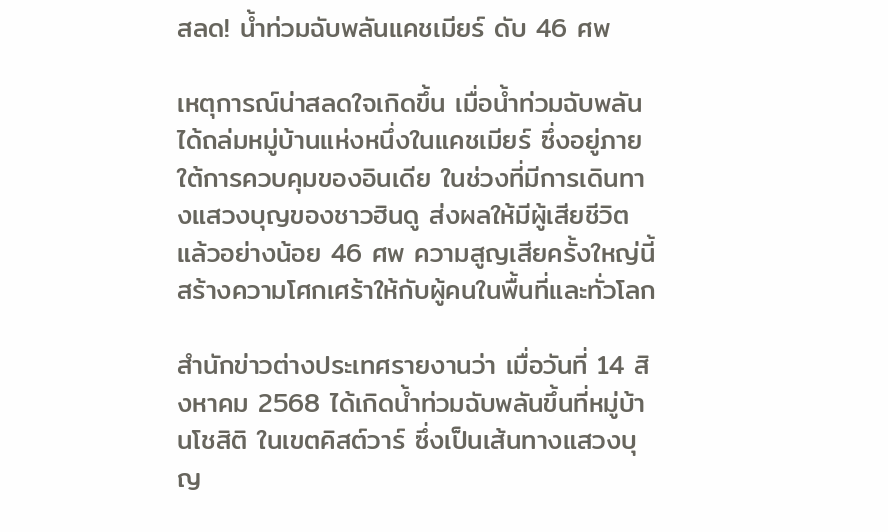สลด! น้ำท่วมฉับพลันแคชเมียร์ ดับ 46 ศพ

เหตุการณ์น่าสลดใจเกิดขึ้น เมื่อน้ำท่วมฉับพลันได้ถล่มหมู่บ้านแห่งหนึ่งในแคชเมียร์ ซึ่งอยู่ภายใต้การควบคุมของอินเดีย ในช่วงที่มีการเดินทางแสวงบุญของชาวฮินดู ส่งผลให้มีผู้เสียชีวิตแล้วอย่างน้อย 46 ศพ ความสูญเสียครั้งใหญ่นี้สร้างความโศกเศร้าให้กับผู้คนในพื้นที่และทั่วโลก

สำนักข่าวต่างประเทศรายงานว่า เมื่อวันที่ 14 สิงหาคม 2568 ได้เกิดน้ำท่วมฉับพลันขึ้นที่หมู่บ้านโชสิติ ในเขตคิสต์วาร์ ซึ่งเป็นเส้นทางแสวงบุญ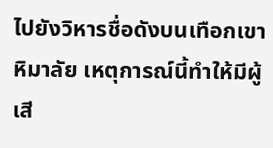ไปยังวิหารชื่อดังบนเทือกเขาหิมาลัย เหตุการณ์นี้ทำให้มีผู้เสี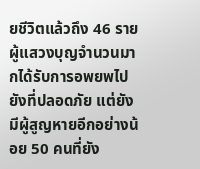ยชีวิตแล้วถึง 46 ราย ผู้แสวงบุญจำนวนมากได้รับการอพยพไปยังที่ปลอดภัย แต่ยังมีผู้สูญหายอีกอย่างน้อย 50 คนที่ยัง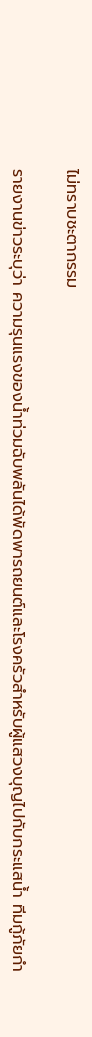ไม่ทราบชะตากรรม

รายงานข่าวระบุว่า ความรุนแรงของน้ำท่วมฉับพลันได้พัดพารถยนต์และโรงครัวสำหรับผู้แสวงบุญไปกับกระแสน้ำ ทีมกู้ภัยกำ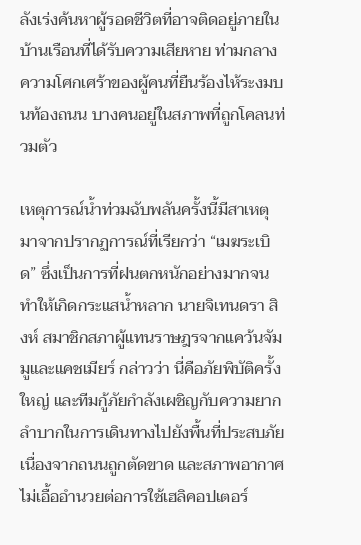ลังเร่งค้นหาผู้รอดชีวิตที่อาจติดอยู่ภายในบ้านเรือนที่ได้รับความเสียหาย ท่ามกลางความโศกเศร้าของผู้คนที่ยืนร้องไห้ระงมบนท้องถนน บางคนอยู่ในสภาพที่ถูกโคลนท่วมตัว

เหตุการณ์น้ำท่วมฉับพลันครั้งนี้มีสาเหตุมาจากปรากฏการณ์ที่เรียกว่า “เมฆระเบิด” ซึ่งเป็นการที่ฝนตกหนักอย่างมากจนทำให้เกิดกระแสน้ำหลาก นายจิเทนดรา สิงห์ สมาชิกสภาผู้แทนราษฎรจากแคว้นจัมมูและแคชเมียร์ กล่าวว่า นี่คือภัยพิบัติครั้งใหญ่ และทีมกู้ภัยกำลังเผชิญกับความยากลำบากในการเดินทางไปยังพื้นที่ประสบภัย เนื่องจากถนนถูกตัดขาด และสภาพอากาศไม่เอื้ออำนวยต่อการใช้เฮลิคอปเตอร์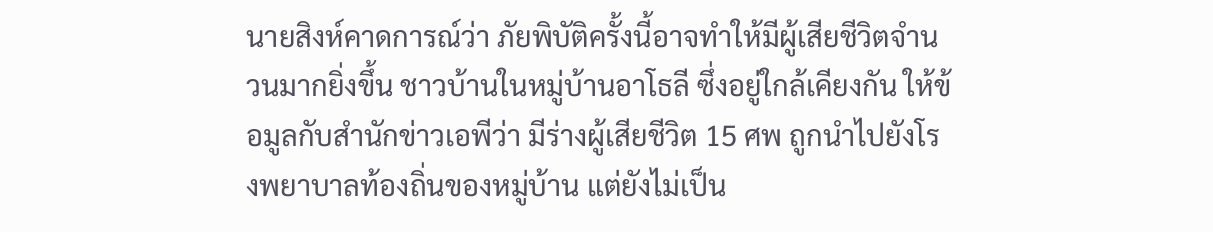นายสิงห์คาดการณ์ว่า ภัยพิบัติครั้งนี้อาจทำให้มีผู้เสียชีวิตจำนวนมากยิ่งขึ้น ชาวบ้านในหมู่บ้านอาโธลี ซึ่งอยู่ใกล้เคียงกัน ให้ข้อมูลกับสำนักข่าวเอพีว่า มีร่างผู้เสียชีวิต 15 ศพ ถูกนำไปยังโรงพยาบาลท้องถิ่นของหมู่บ้าน แต่ยังไม่เป็น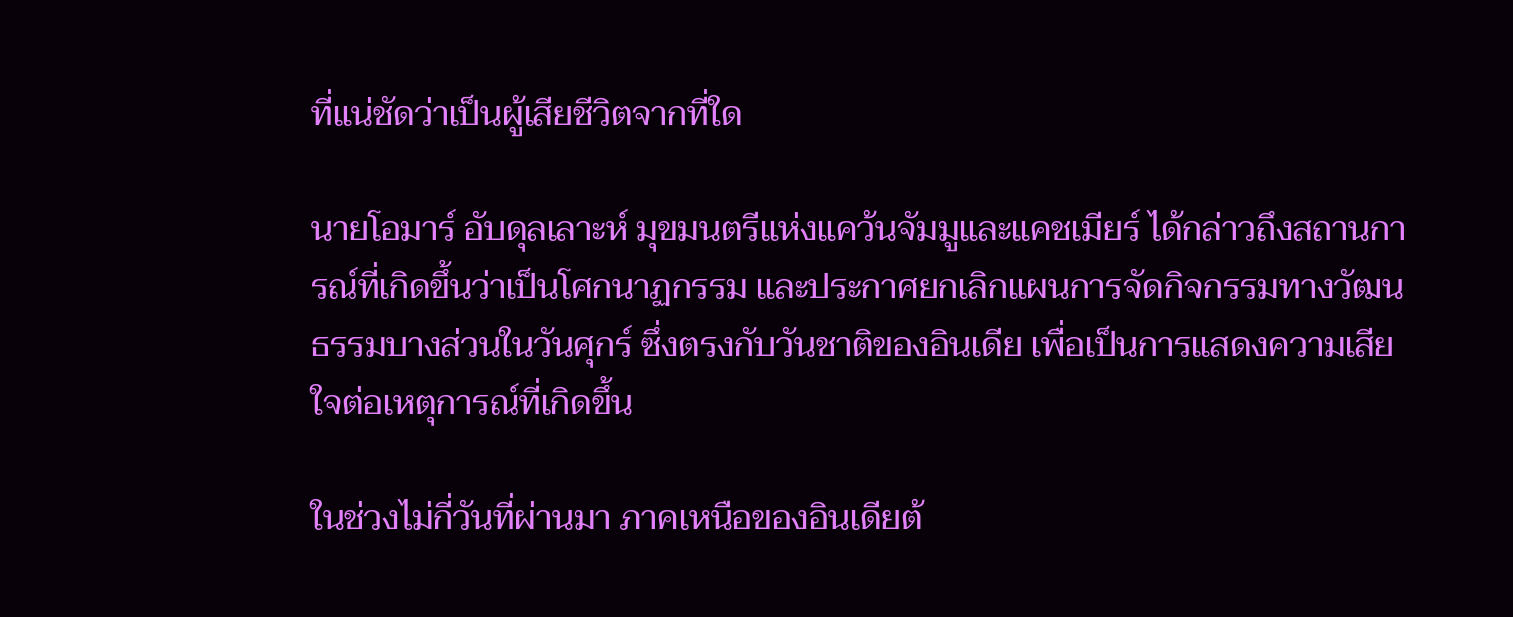ที่แน่ชัดว่าเป็นผู้เสียชีวิตจากที่ใด

นายโอมาร์ อับดุลเลาะห์ มุขมนตรีแห่งแคว้นจัมมูและแคชเมียร์ ได้กล่าวถึงสถานการณ์ที่เกิดขึ้นว่าเป็นโศกนาฏกรรม และประกาศยกเลิกแผนการจัดกิจกรรมทางวัฒนธรรมบางส่วนในวันศุกร์ ซึ่งตรงกับวันชาติของอินเดีย เพื่อเป็นการแสดงความเสียใจต่อเหตุการณ์ที่เกิดขึ้น

ในช่วงไม่กี่วันที่ผ่านมา ภาคเหนือของอินเดียต้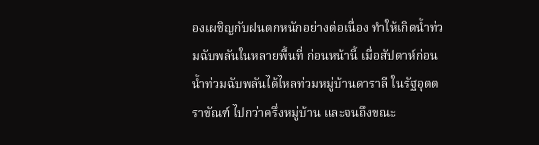องเผชิญกับฝนตกหนักอย่างต่อเนื่อง ทำให้เกิดน้ำท่วมฉับพลันในหลายพื้นที่ ก่อนหน้านี้ เมื่อสัปดาห์ก่อน น้ำท่วมฉับพลันได้ไหลท่วมหมู่บ้านดาราลี ในรัฐอุตตราขัณฑ์ ไปกว่าครึ่งหมู่บ้าน และจนถึงขณะ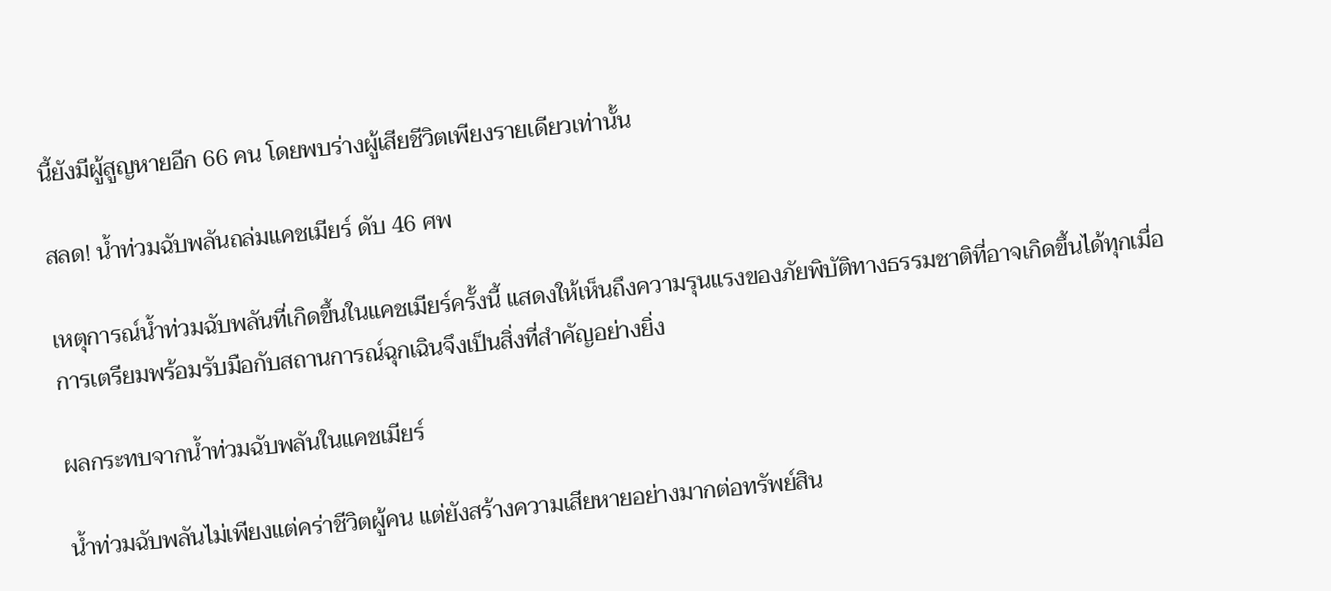นี้ยังมีผู้สูญหายอีก 66 คน โดยพบร่างผู้เสียชีวิตเพียงรายเดียวเท่านั้น

สลด! น้ำท่วมฉับพลันถล่มแคชเมียร์ ดับ 46 ศพ

เหตุการณ์น้ำท่วมฉับพลันที่เกิดขึ้นในแคชเมียร์ครั้งนี้ แสดงให้เห็นถึงความรุนแรงของภัยพิบัติทางธรรมชาติที่อาจเกิดขึ้นได้ทุกเมื่อ การเตรียมพร้อมรับมือกับสถานการณ์ฉุกเฉินจึงเป็นสิ่งที่สำคัญอย่างยิ่ง

ผลกระทบจากน้ำท่วมฉับพลันในแคชเมียร์

น้ำท่วมฉับพลันไม่เพียงแต่คร่าชีวิตผู้คน แต่ยังสร้างความเสียหายอย่างมากต่อทรัพย์สิน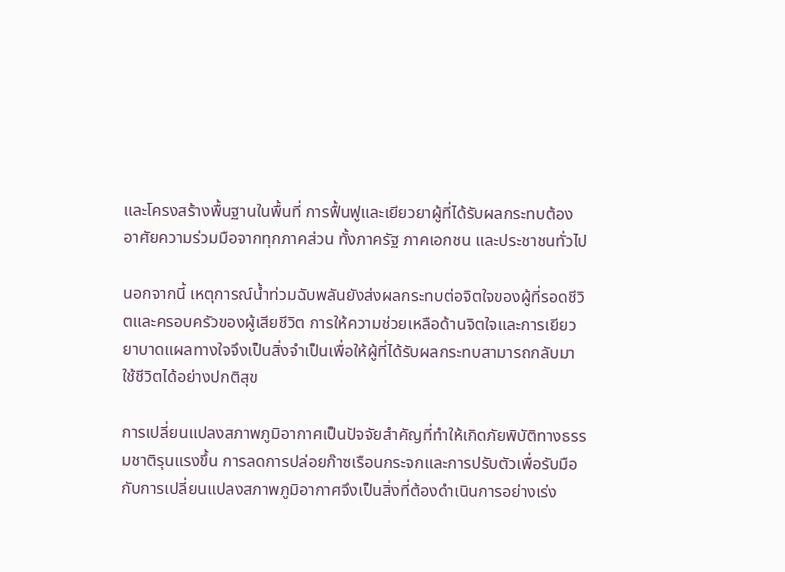และโครงสร้างพื้นฐานในพื้นที่ การฟื้นฟูและเยียวยาผู้ที่ได้รับผลกระทบต้องอาศัยความร่วมมือจากทุกภาคส่วน ทั้งภาครัฐ ภาคเอกชน และประชาชนทั่วไป

นอกจากนี้ เหตุการณ์น้ำท่วมฉับพลันยังส่งผลกระทบต่อจิตใจของผู้ที่รอดชีวิตและครอบครัวของผู้เสียชีวิต การให้ความช่วยเหลือด้านจิตใจและการเยียวยาบาดแผลทางใจจึงเป็นสิ่งจำเป็นเพื่อให้ผู้ที่ได้รับผลกระทบสามารถกลับมาใช้ชีวิตได้อย่างปกติสุข

การเปลี่ยนแปลงสภาพภูมิอากาศเป็นปัจจัยสำคัญที่ทำให้เกิดภัยพิบัติทางธรรมชาติรุนแรงขึ้น การลดการปล่อยก๊าซเรือนกระจกและการปรับตัวเพื่อรับมือกับการเปลี่ยนแปลงสภาพภูมิอากาศจึงเป็นสิ่งที่ต้องดำเนินการอย่างเร่ง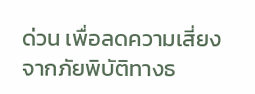ด่วน เพื่อลดความเสี่ยงจากภัยพิบัติทางธ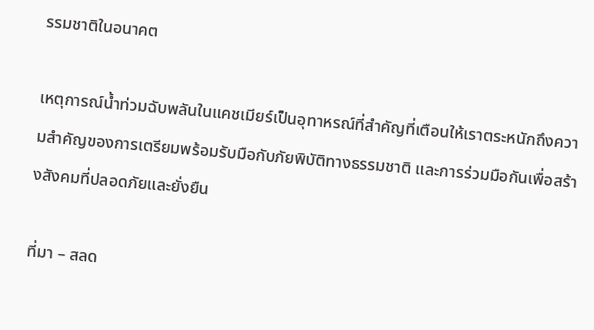รรมชาติในอนาคต

เหตุการณ์น้ำท่วมฉับพลันในแคชเมียร์เป็นอุทาหรณ์ที่สำคัญที่เตือนให้เราตระหนักถึงความสำคัญของการเตรียมพร้อมรับมือกับภัยพิบัติทางธรรมชาติ และการร่วมมือกันเพื่อสร้างสังคมที่ปลอดภัยและยั่งยืน

ที่มา – สลด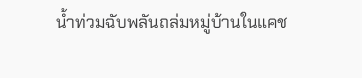น้ำท่วมฉับพลันถล่มหมู่บ้านในแคช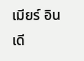เมียร์ อินเดี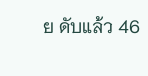ย ดับแล้ว 46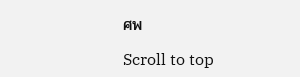ศพ

Scroll to top